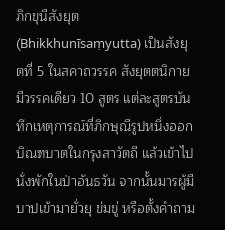ภิกขุนีสังยุต (Bhikkhunīsaṃyutta) เป็นสังยุตที่ 5 ในสคาถวรรค สังยุตตนิกาย มีวรรคเดียว 10 สูตร แต่ละสูตรบันทึกเหตุการณ์ที่ภิกษุณีรูปหนึ่งออกบิณฑบาตในกรุงสาวัตถี แล้วเข้าไปนั่งพักในป่าอันธวัน จากนั้นมารผู้มีบาปเข้ามายั่วยุ ข่มขู่ หรือตั้งคำถาม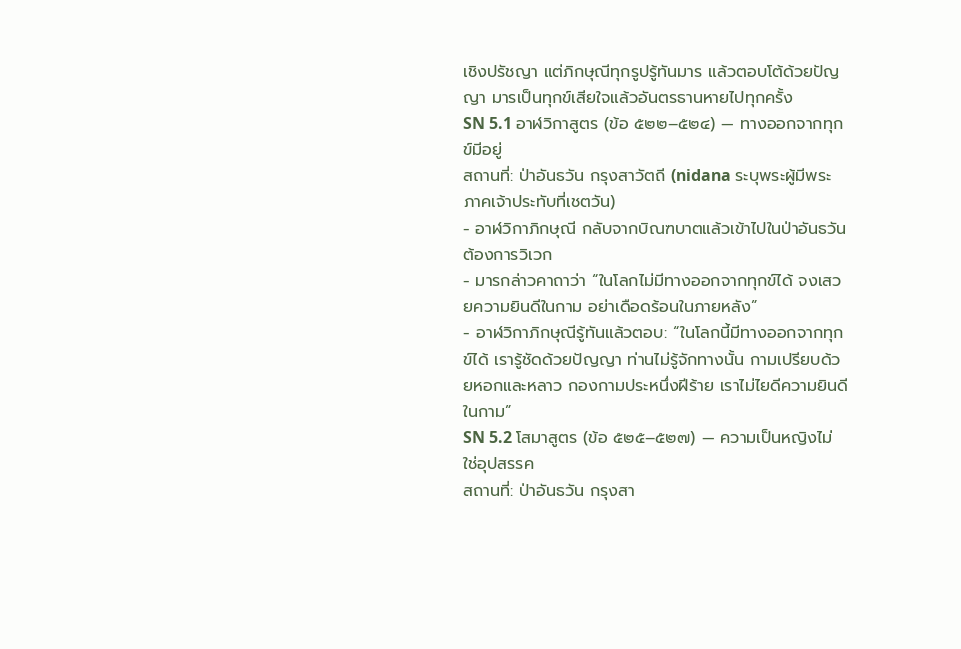เชิงปรัชญา แต่ภิกษุณีทุกรูปรู้ทันมาร แล้วตอบโต้ด้วยปัญญา มารเป็นทุกข์เสียใจแล้วอันตรธานหายไปทุกครั้ง
SN 5.1 อาฬวิกาสูตร (ข้อ ๕๒๒–๕๒๔) — ทางออกจากทุกข์มีอยู่
สถานที่: ป่าอันธวัน กรุงสาวัตถี (nidana ระบุพระผู้มีพระภาคเจ้าประทับที่เชตวัน)
- อาฬวิกาภิกษุณี กลับจากบิณฑบาตแล้วเข้าไปในป่าอันธวัน ต้องการวิเวก
- มารกล่าวคาถาว่า “ในโลกไม่มีทางออกจากทุกข์ได้ จงเสวยความยินดีในกาม อย่าเดือดร้อนในภายหลัง”
- อาฬวิกาภิกษุณีรู้ทันแล้วตอบ: “ในโลกนี้มีทางออกจากทุกข์ได้ เรารู้ชัดด้วยปัญญา ท่านไม่รู้จักทางนั้น กามเปรียบด้วยหอกและหลาว กองกามประหนึ่งฝีร้าย เราไม่ไยดีความยินดีในกาม”
SN 5.2 โสมาสูตร (ข้อ ๕๒๕–๕๒๗) — ความเป็นหญิงไม่ใช่อุปสรรค
สถานที่: ป่าอันธวัน กรุงสา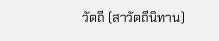วัตถี (สาวัตถีนิทาน)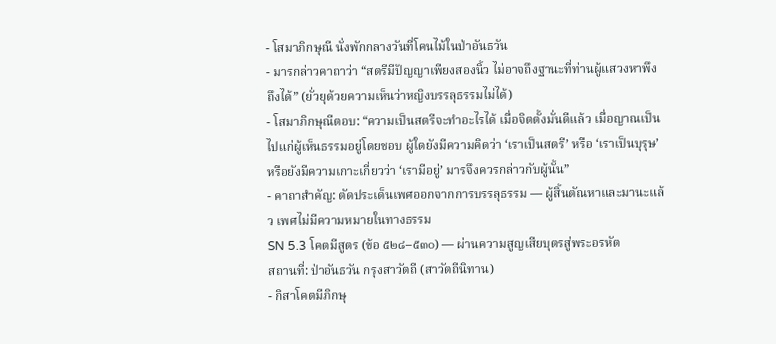- โสมาภิกษุณี นั่งพักกลางวันที่โคนไม้ในป่าอันธวัน
- มารกล่าวคาถาว่า “สตรีมีปัญญาเพียงสองนิ้ว ไม่อาจถึงฐานะที่ท่านผู้แสวงหาพึงถึงได้” (ยั่วยุด้วยความเห็นว่าหญิงบรรลุธรรมไม่ได้)
- โสมาภิกษุณีตอบ: “ความเป็นสตรีจะทำอะไรได้ เมื่อจิตตั้งมั่นดีแล้ว เมื่อญาณเป็นไปแก่ผู้เห็นธรรมอยู่โดยชอบ ผู้ใดยังมีความคิดว่า ‘เราเป็นสตรี’ หรือ ‘เราเป็นบุรุษ’ หรือยังมีความเกาะเกี่ยวว่า ‘เรามีอยู่’ มารจึงควรกล่าวกับผู้นั้น”
- คาถาสำคัญ: ตัดประเด็นเพศออกจากการบรรลุธรรม — ผู้สิ้นตัณหาและมานะแล้ว เพศไม่มีความหมายในทางธรรม
SN 5.3 โคตมีสูตร (ข้อ ๕๒๘–๕๓๐) — ผ่านความสูญเสียบุตรสู่พระอรหัต
สถานที่: ป่าอันธวัน กรุงสาวัตถี (สาวัตถีนิทาน)
- กิสาโคตมีภิกษุ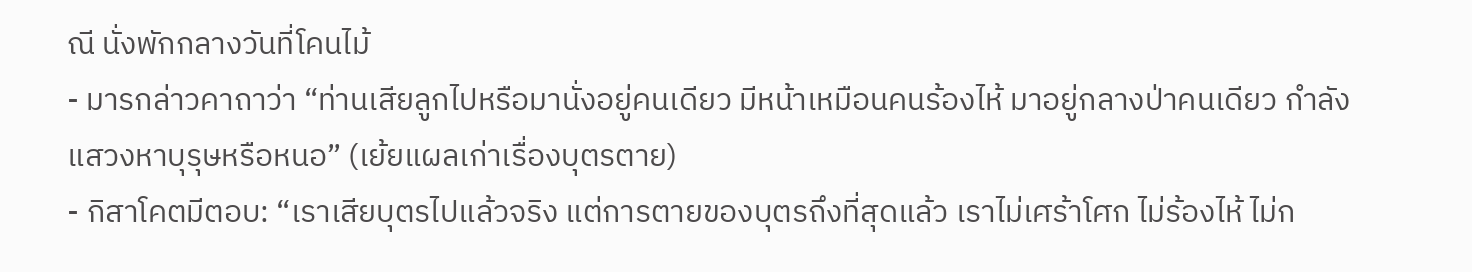ณี นั่งพักกลางวันที่โคนไม้
- มารกล่าวคาถาว่า “ท่านเสียลูกไปหรือมานั่งอยู่คนเดียว มีหน้าเหมือนคนร้องไห้ มาอยู่กลางป่าคนเดียว กำลังแสวงหาบุรุษหรือหนอ” (เย้ยแผลเก่าเรื่องบุตรตาย)
- กิสาโคตมีตอบ: “เราเสียบุตรไปแล้วจริง แต่การตายของบุตรถึงที่สุดแล้ว เราไม่เศร้าโศก ไม่ร้องไห้ ไม่ก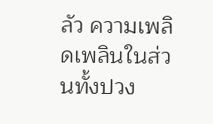ลัว ความเพลิดเพลินในส่วนทั้งปวง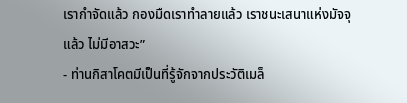เรากำจัดแล้ว กองมืดเราทำลายแล้ว เราชนะเสนาแห่งมัจจุแล้ว ไม่มีอาสวะ”
- ท่านกิสาโคตมีเป็นที่รู้จักจากประวัติเมล็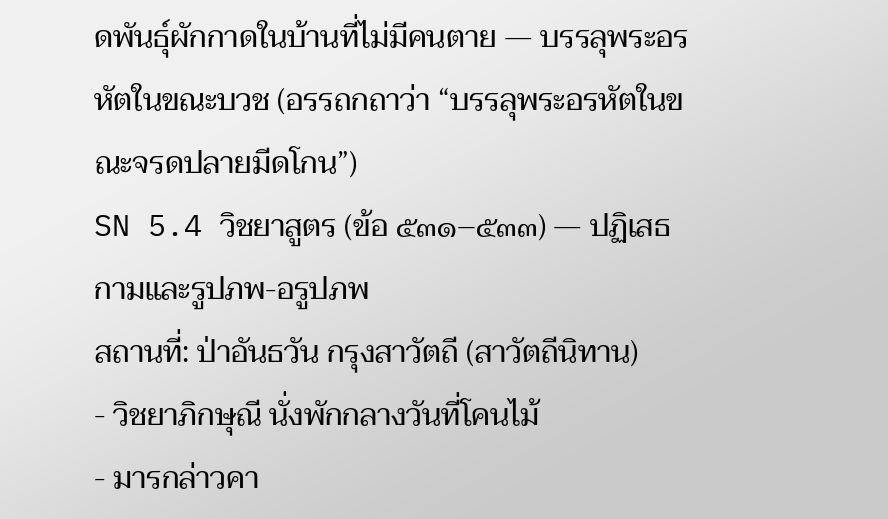ดพันธุ์ผักกาดในบ้านที่ไม่มีคนตาย — บรรลุพระอรหัตในขณะบวช (อรรถกถาว่า “บรรลุพระอรหัตในขณะจรดปลายมีดโกน”)
SN 5.4 วิชยาสูตร (ข้อ ๕๓๑–๕๓๓) — ปฏิเสธกามและรูปภพ-อรูปภพ
สถานที่: ป่าอันธวัน กรุงสาวัตถี (สาวัตถีนิทาน)
- วิชยาภิกษุณี นั่งพักกลางวันที่โคนไม้
- มารกล่าวคา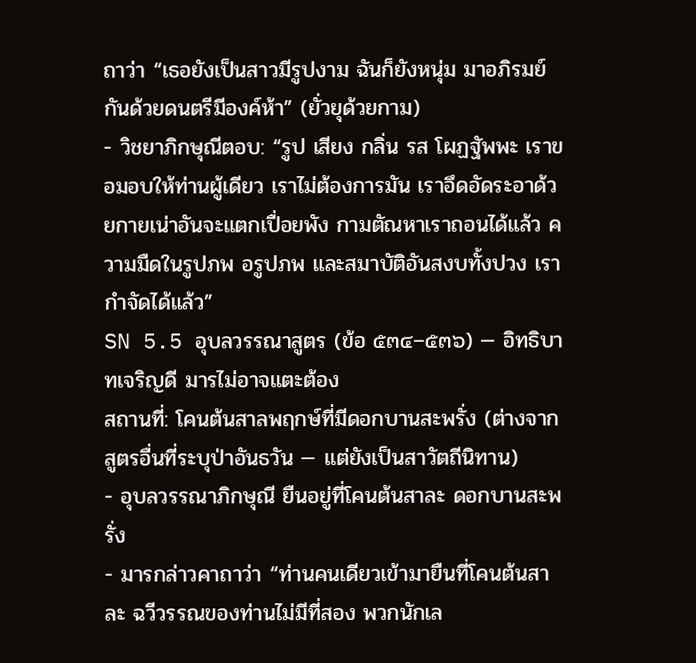ถาว่า “เธอยังเป็นสาวมีรูปงาม ฉันก็ยังหนุ่ม มาอภิรมย์กันด้วยดนตรีมีองค์ห้า” (ยั่วยุด้วยกาม)
- วิชยาภิกษุณีตอบ: “รูป เสียง กลิ่น รส โผฏฐัพพะ เราขอมอบให้ท่านผู้เดียว เราไม่ต้องการมัน เราอึดอัดระอาด้วยกายเน่าอันจะแตกเปื่อยพัง กามตัณหาเราถอนได้แล้ว ความมืดในรูปภพ อรูปภพ และสมาบัติอันสงบทั้งปวง เรากำจัดได้แล้ว”
SN 5.5 อุบลวรรณาสูตร (ข้อ ๕๓๔–๕๓๖) — อิทธิบาทเจริญดี มารไม่อาจแตะต้อง
สถานที่: โคนต้นสาลพฤกษ์ที่มีดอกบานสะพรั่ง (ต่างจากสูตรอื่นที่ระบุป่าอันธวัน — แต่ยังเป็นสาวัตถีนิทาน)
- อุบลวรรณาภิกษุณี ยืนอยู่ที่โคนต้นสาละ ดอกบานสะพรั่ง
- มารกล่าวคาถาว่า “ท่านคนเดียวเข้ามายืนที่โคนต้นสาละ ฉวีวรรณของท่านไม่มีที่สอง พวกนักเล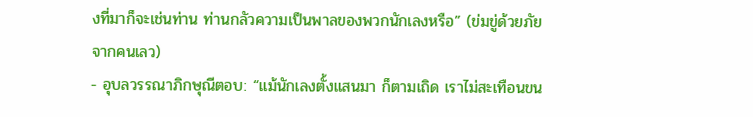งที่มาก็จะเช่นท่าน ท่านกลัวความเป็นพาลของพวกนักเลงหรือ” (ข่มขู่ด้วยภัยจากคนเลว)
- อุบลวรรณาภิกษุณีตอบ: “แม้นักเลงตั้งแสนมา ก็ตามเถิด เราไม่สะเทือนขน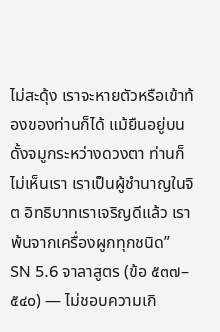ไม่สะดุ้ง เราจะหายตัวหรือเข้าท้องของท่านก็ได้ แม้ยืนอยู่บนดั้งจมูกระหว่างดวงตา ท่านก็ไม่เห็นเรา เราเป็นผู้ชำนาญในจิต อิทธิบาทเราเจริญดีแล้ว เราพ้นจากเครื่องผูกทุกชนิด”
SN 5.6 จาลาสูตร (ข้อ ๕๓๗–๕๔๐) — ไม่ชอบความเกิ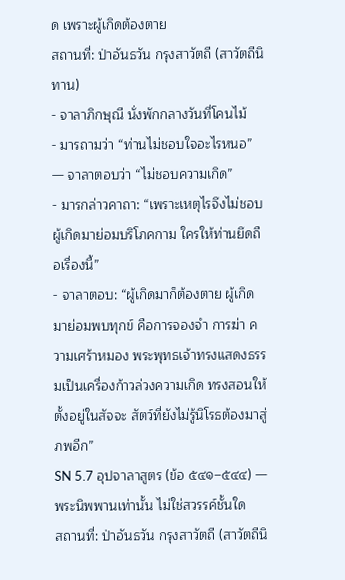ด เพราะผู้เกิดต้องตาย
สถานที่: ป่าอันธวัน กรุงสาวัตถี (สาวัตถีนิทาน)
- จาลาภิกษุณี นั่งพักกลางวันที่โคนไม้
- มารถามว่า “ท่านไม่ชอบใจอะไรหนอ” — จาลาตอบว่า “ไม่ชอบความเกิด”
- มารกล่าวคาถา: “เพราะเหตุไรจึงไม่ชอบ ผู้เกิดมาย่อมบริโภคกาม ใครให้ท่านยึดถือเรื่องนี้”
- จาลาตอบ: “ผู้เกิดมาก็ต้องตาย ผู้เกิดมาย่อมพบทุกข์ คือการจองจำ การฆ่า ความเศร้าหมอง พระพุทธเจ้าทรงแสดงธรรมเป็นเครื่องก้าวล่วงความเกิด ทรงสอนให้ตั้งอยู่ในสัจจะ สัตว์ที่ยังไม่รู้นิโรธต้องมาสู่ภพอีก”
SN 5.7 อุปจาลาสูตร (ข้อ ๕๔๑–๕๔๔) — พระนิพพานเท่านั้น ไม่ใช่สวรรค์ชั้นใด
สถานที่: ป่าอันธวัน กรุงสาวัตถี (สาวัตถีนิ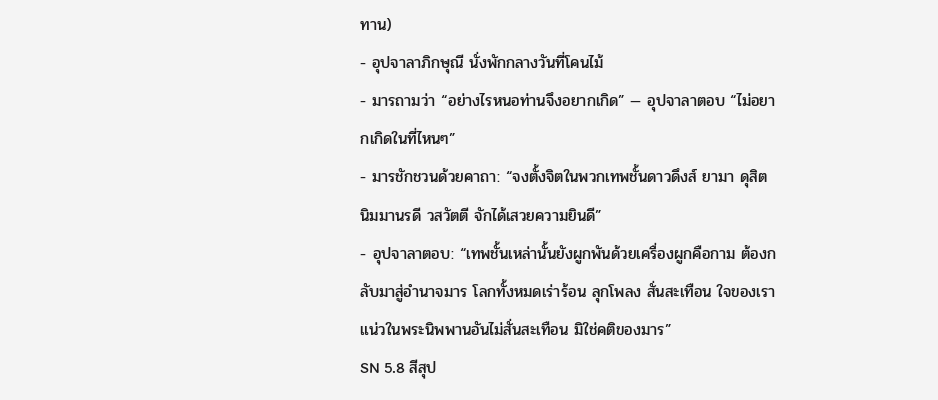ทาน)
- อุปจาลาภิกษุณี นั่งพักกลางวันที่โคนไม้
- มารถามว่า “อย่างไรหนอท่านจึงอยากเกิด” — อุปจาลาตอบ “ไม่อยากเกิดในที่ไหนๆ”
- มารชักชวนด้วยคาถา: “จงตั้งจิตในพวกเทพชั้นดาวดึงส์ ยามา ดุสิต นิมมานรดี วสวัตตี จักได้เสวยความยินดี”
- อุปจาลาตอบ: “เทพชั้นเหล่านั้นยังผูกพันด้วยเครื่องผูกคือกาม ต้องกลับมาสู่อำนาจมาร โลกทั้งหมดเร่าร้อน ลุกโพลง สั่นสะเทือน ใจของเราแน่วในพระนิพพานอันไม่สั่นสะเทือน มิใช่คติของมาร”
SN 5.8 สีสุป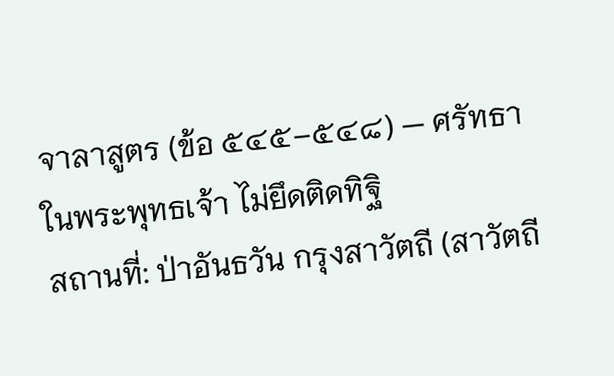จาลาสูตร (ข้อ ๕๔๕–๕๔๘) — ศรัทธาในพระพุทธเจ้า ไม่ยึดติดทิฐิ
สถานที่: ป่าอันธวัน กรุงสาวัตถี (สาวัตถี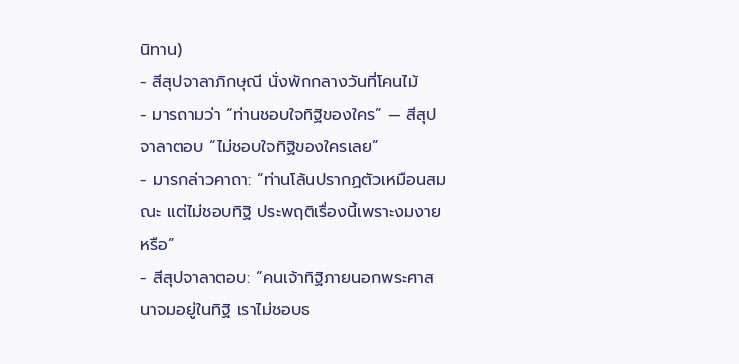นิทาน)
- สีสุปจาลาภิกษุณี นั่งพักกลางวันที่โคนไม้
- มารถามว่า “ท่านชอบใจทิฐิของใคร” — สีสุปจาลาตอบ “ไม่ชอบใจทิฐิของใครเลย”
- มารกล่าวคาถา: “ท่านโล้นปรากฏตัวเหมือนสมณะ แต่ไม่ชอบทิฐิ ประพฤติเรื่องนี้เพราะงมงายหรือ”
- สีสุปจาลาตอบ: “คนเจ้าทิฐิภายนอกพระศาสนาจมอยู่ในทิฐิ เราไม่ชอบธ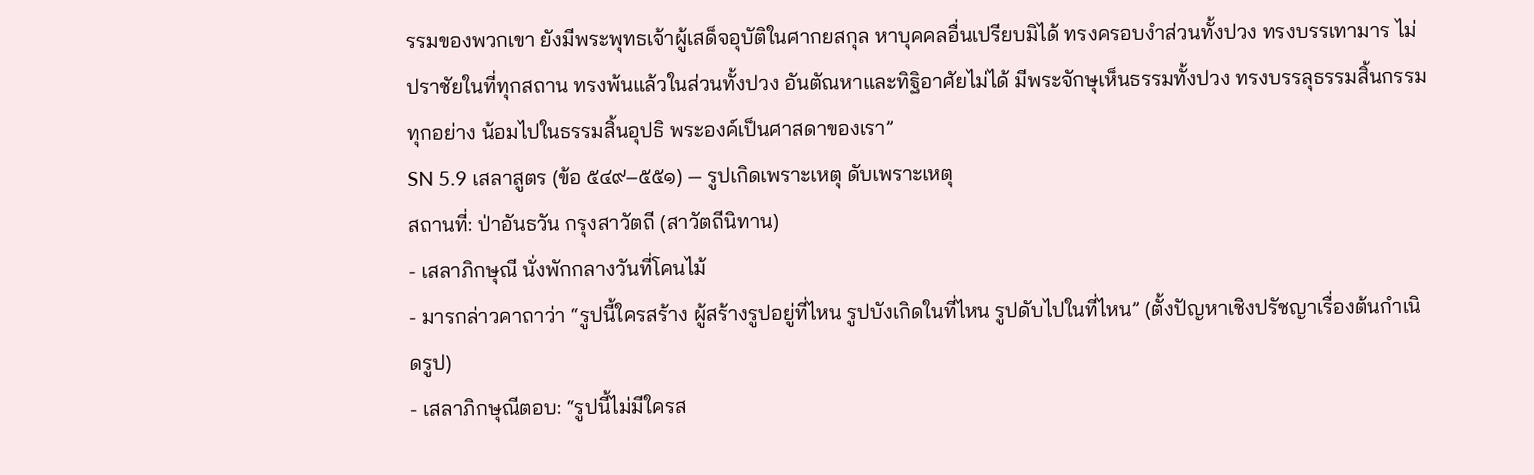รรมของพวกเขา ยังมีพระพุทธเจ้าผู้เสด็จอุบัติในศากยสกุล หาบุคคลอื่นเปรียบมิได้ ทรงครอบงำส่วนทั้งปวง ทรงบรรเทามาร ไม่ปราชัยในที่ทุกสถาน ทรงพ้นแล้วในส่วนทั้งปวง อันตัณหาและทิฐิอาศัยไม่ได้ มีพระจักษุเห็นธรรมทั้งปวง ทรงบรรลุธรรมสิ้นกรรมทุกอย่าง น้อมไปในธรรมสิ้นอุปธิ พระองค์เป็นศาสดาของเรา”
SN 5.9 เสลาสูตร (ข้อ ๕๔๙–๕๕๑) — รูปเกิดเพราะเหตุ ดับเพราะเหตุ
สถานที่: ป่าอันธวัน กรุงสาวัตถี (สาวัตถีนิทาน)
- เสลาภิกษุณี นั่งพักกลางวันที่โคนไม้
- มารกล่าวคาถาว่า “รูปนี้ใครสร้าง ผู้สร้างรูปอยู่ที่ไหน รูปบังเกิดในที่ไหน รูปดับไปในที่ไหน” (ตั้งปัญหาเชิงปรัชญาเรื่องต้นกำเนิดรูป)
- เสลาภิกษุณีตอบ: “รูปนี้ไม่มีใครส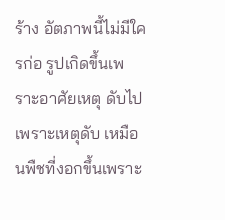ร้าง อัตภาพนี้ไม่มีใครก่อ รูปเกิดขึ้นเพราะอาศัยเหตุ ดับไปเพราะเหตุดับ เหมือนพืชที่งอกขึ้นเพราะ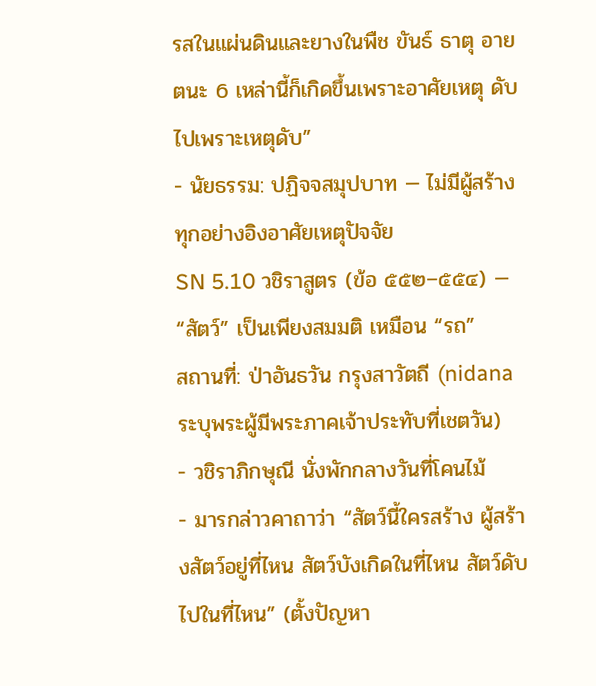รสในแผ่นดินและยางในพืช ขันธ์ ธาตุ อายตนะ 6 เหล่านี้ก็เกิดขึ้นเพราะอาศัยเหตุ ดับไปเพราะเหตุดับ”
- นัยธรรม: ปฏิจจสมุปบาท — ไม่มีผู้สร้าง ทุกอย่างอิงอาศัยเหตุปัจจัย
SN 5.10 วชิราสูตร (ข้อ ๕๕๒–๕๕๔) — “สัตว์” เป็นเพียงสมมติ เหมือน “รถ”
สถานที่: ป่าอันธวัน กรุงสาวัตถี (nidana ระบุพระผู้มีพระภาคเจ้าประทับที่เชตวัน)
- วชิราภิกษุณี นั่งพักกลางวันที่โคนไม้
- มารกล่าวคาถาว่า “สัตว์นี้ใครสร้าง ผู้สร้างสัตว์อยู่ที่ไหน สัตว์บังเกิดในที่ไหน สัตว์ดับไปในที่ไหน” (ตั้งปัญหา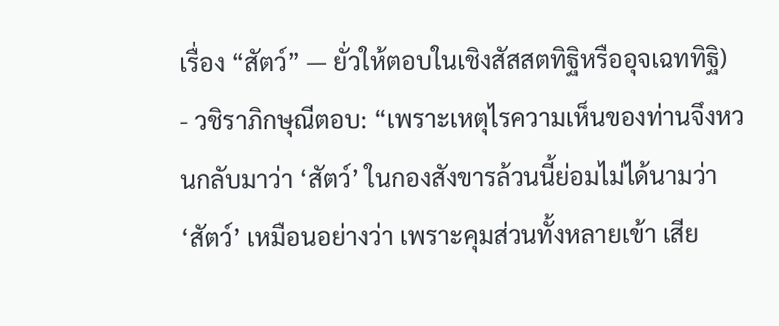เรื่อง “สัตว์” — ยั่วให้ตอบในเชิงสัสสตทิฐิหรืออุจเฉททิฐิ)
- วชิราภิกษุณีตอบ: “เพราะเหตุไรความเห็นของท่านจึงหวนกลับมาว่า ‘สัตว์’ ในกองสังขารล้วนนี้ย่อมไม่ได้นามว่า ‘สัตว์’ เหมือนอย่างว่า เพราะคุมส่วนทั้งหลายเข้า เสีย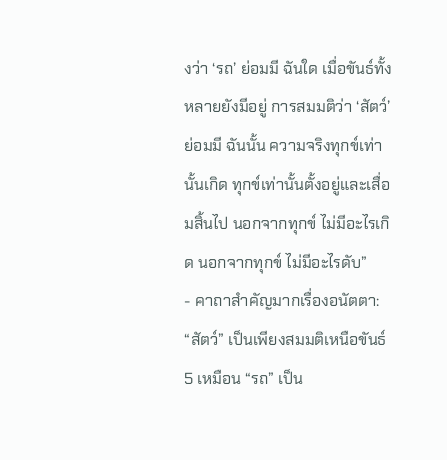งว่า ‘รถ’ ย่อมมี ฉันใด เมื่อขันธ์ทั้งหลายยังมีอยู่ การสมมติว่า ‘สัตว์’ ย่อมมี ฉันนั้น ความจริงทุกข์เท่านั้นเกิด ทุกข์เท่านั้นตั้งอยู่และเสื่อมสิ้นไป นอกจากทุกข์ ไม่มีอะไรเกิด นอกจากทุกข์ ไม่มีอะไรดับ”
- คาถาสำคัญมากเรื่องอนัตตา: “สัตว์” เป็นเพียงสมมติเหนือขันธ์ 5 เหมือน “รถ” เป็น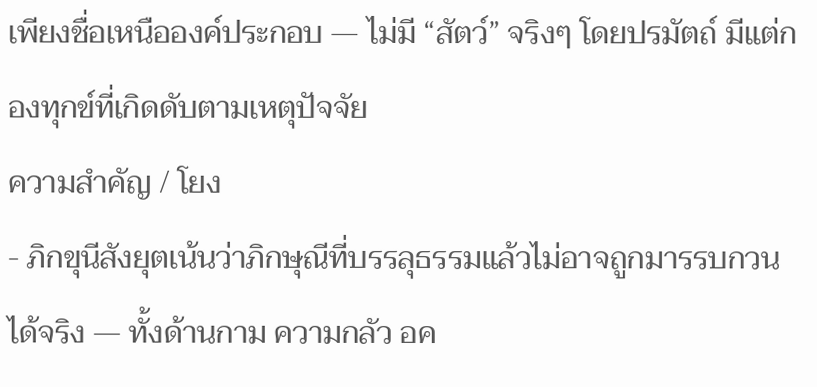เพียงชื่อเหนือองค์ประกอบ — ไม่มี “สัตว์” จริงๆ โดยปรมัตถ์ มีแต่กองทุกข์ที่เกิดดับตามเหตุปัจจัย
ความสำคัญ / โยง
- ภิกขุนีสังยุตเน้นว่าภิกษุณีที่บรรลุธรรมแล้วไม่อาจถูกมารรบกวนได้จริง — ทั้งด้านกาม ความกลัว อค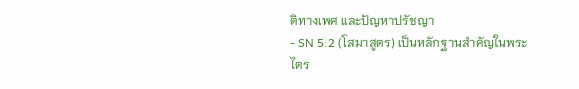ติทางเพศ และปัญหาปรัชญา
- SN 5.2 (โสมาสูตร) เป็นหลักฐานสำคัญในพระไตร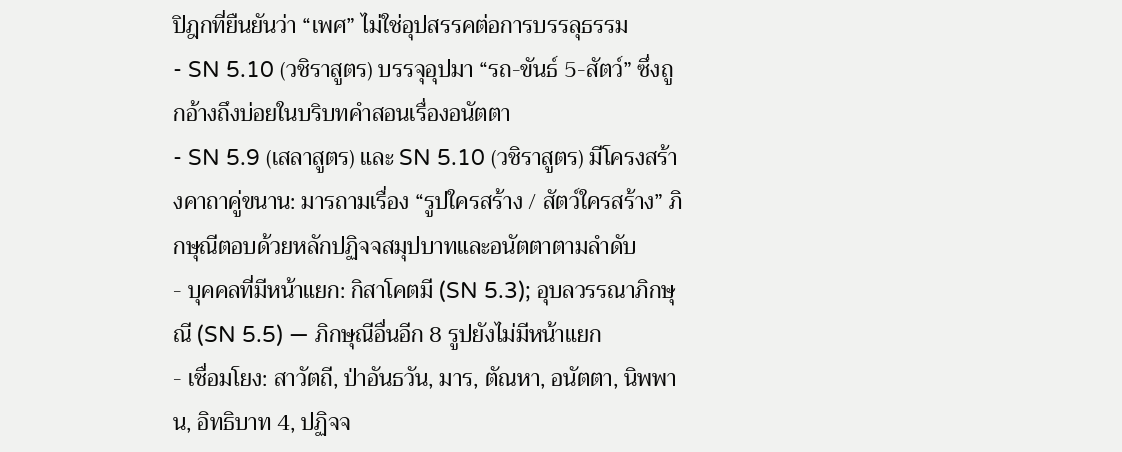ปิฎกที่ยืนยันว่า “เพศ” ไม่ใช่อุปสรรคต่อการบรรลุธรรม
- SN 5.10 (วชิราสูตร) บรรจุอุปมา “รถ-ขันธ์ 5-สัตว์” ซึ่งถูกอ้างถึงบ่อยในบริบทคำสอนเรื่องอนัตตา
- SN 5.9 (เสลาสูตร) และ SN 5.10 (วชิราสูตร) มีโครงสร้างคาถาคู่ขนาน: มารถามเรื่อง “รูปใครสร้าง / สัตว์ใครสร้าง” ภิกษุณีตอบด้วยหลักปฏิจจสมุปบาทและอนัตตาตามลำดับ
- บุคคลที่มีหน้าแยก: กิสาโคตมี (SN 5.3); อุบลวรรณาภิกษุณี (SN 5.5) — ภิกษุณีอื่นอีก 8 รูปยังไม่มีหน้าแยก
- เชื่อมโยง: สาวัตถี, ป่าอันธวัน, มาร, ตัณหา, อนัตตา, นิพพาน, อิทธิบาท 4, ปฏิจจ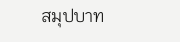สมุปบาท